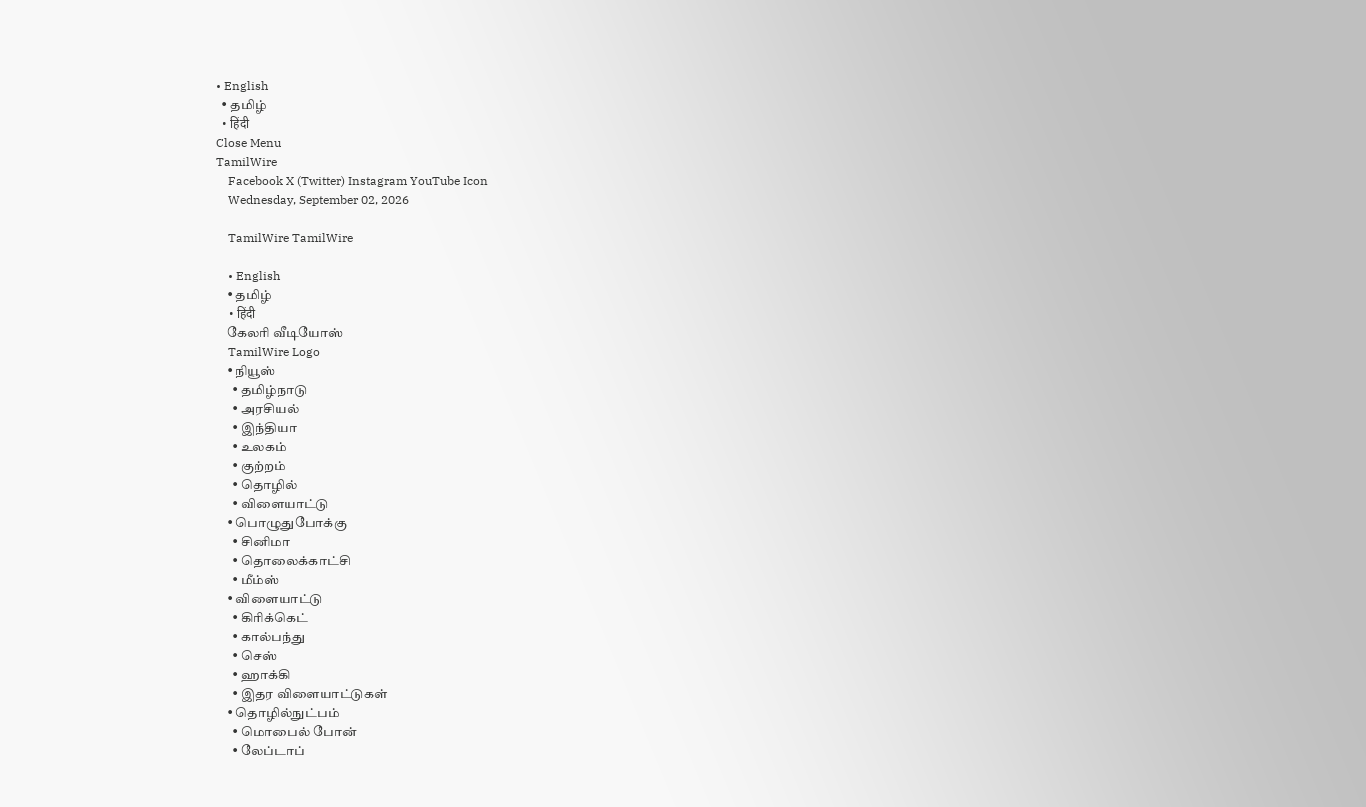• English
  • தமிழ்
  • हिंदी
Close Menu
TamilWire
    Facebook X (Twitter) Instagram YouTube Icon
    Wednesday, September 02, 2026

    TamilWire TamilWire

    • English
    • தமிழ்
    • हिंदी
    கேலரி வீடியோஸ்
    TamilWire Logo
    • நியூஸ்
      • தமிழ்நாடு
      • அரசியல்
      • இந்தியா
      • உலகம்
      • குற்றம்
      • தொழில்
      • விளையாட்டு
    • பொழுதுபோக்கு
      • சினிமா
      • தொலைக்காட்சி
      • மீம்ஸ்
    • விளையாட்டு
      • கிரிக்கெட்
      • கால்பந்து
      • செஸ்
      • ஹாக்கி
      • இதர விளையாட்டுகள்
    • தொழில்நுட்பம்
      • மொபைல் போன்
      • லேப்டாப்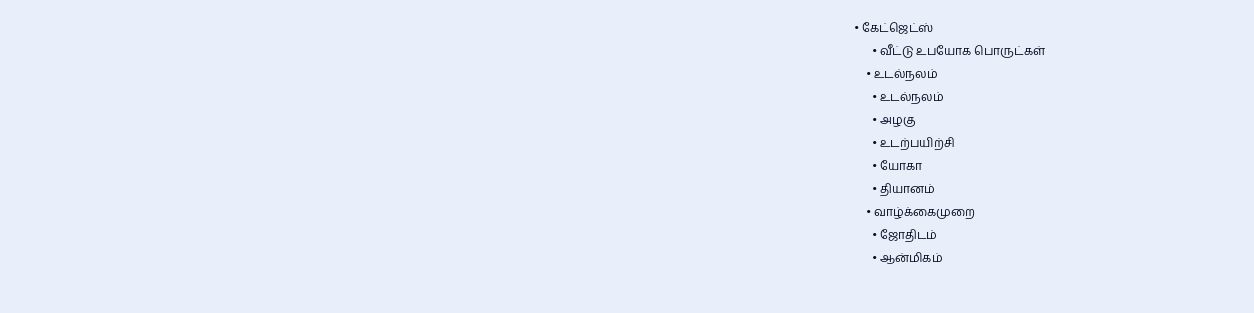• கேட்ஜெட்ஸ்
      • வீட்டு உபயோக பொருட்கள்
    • உடல்நலம்
      • உடல்நலம்
      • அழகு
      • உடற்பயிற்சி
      • யோகா
      • தியானம்
    • வாழ்க்கைமுறை
      • ஜோதிடம்
      • ஆன்மிகம்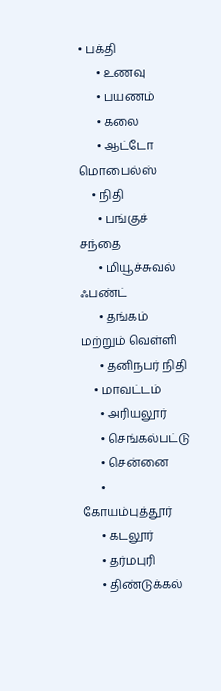• பக்தி
      • உணவு
      • பயணம்
      • கலை
      • ஆட்டோ மொபைல்ஸ்
    • நிதி
      • பங்குச் சந்தை
      • மியூச்சுவல் ஃபண்ட்
      • தங்கம் மற்றும் வெள்ளி
      • தனிநபர் நிதி
    • மாவட்டம்
      • அரியலூர்
      • செங்கல்பட்டு
      • சென்னை
      • கோயம்புத்தூர்
      • கடலூர்
      • தர்மபுரி
      • திண்டுக்கல்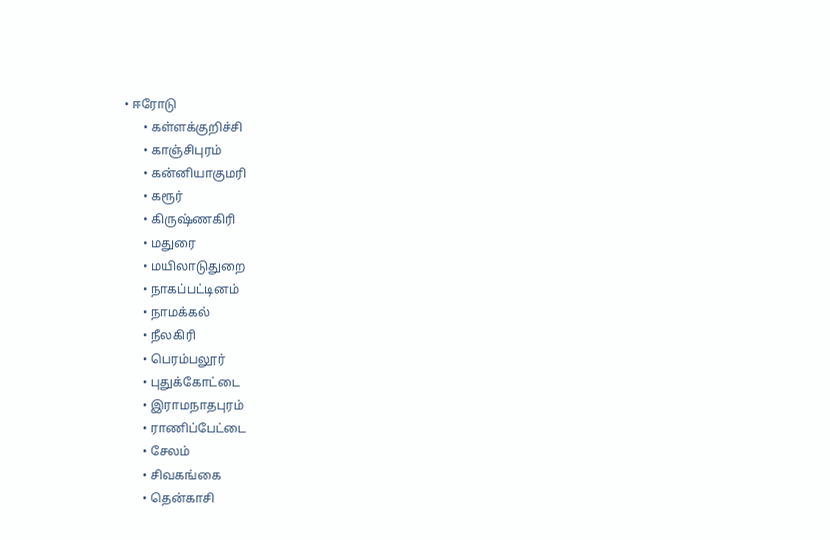• ஈரோடு
      • கள்ளக்குறிச்சி
      • காஞ்சிபுரம்
      • கன்னியாகுமரி
      • கரூர்
      • கிருஷ்ணகிரி
      • மதுரை
      • மயிலாடுதுறை
      • நாகப்பட்டினம்
      • நாமக்கல்
      • நீலகிரி
      • பெரம்பலூர்
      • புதுக்கோட்டை
      • இராமநாதபுரம்
      • ராணிப்பேட்டை
      • சேலம்
      • சிவகங்கை
      • தென்காசி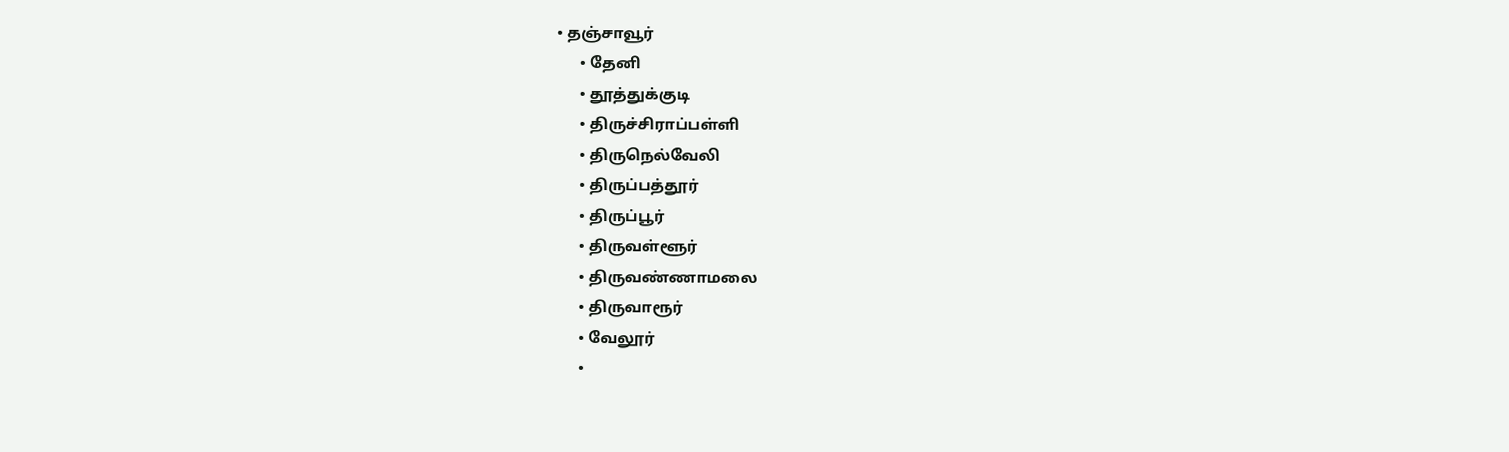• தஞ்சாவூர்
      • தேனி
      • தூத்துக்குடி
      • திருச்சிராப்பள்ளி
      • திருநெல்வேலி
      • திருப்பத்தூர்
      • திருப்பூர்
      • திருவள்ளூர்
      • திருவண்ணாமலை
      • திருவாரூர்
      • வேலூர்
      •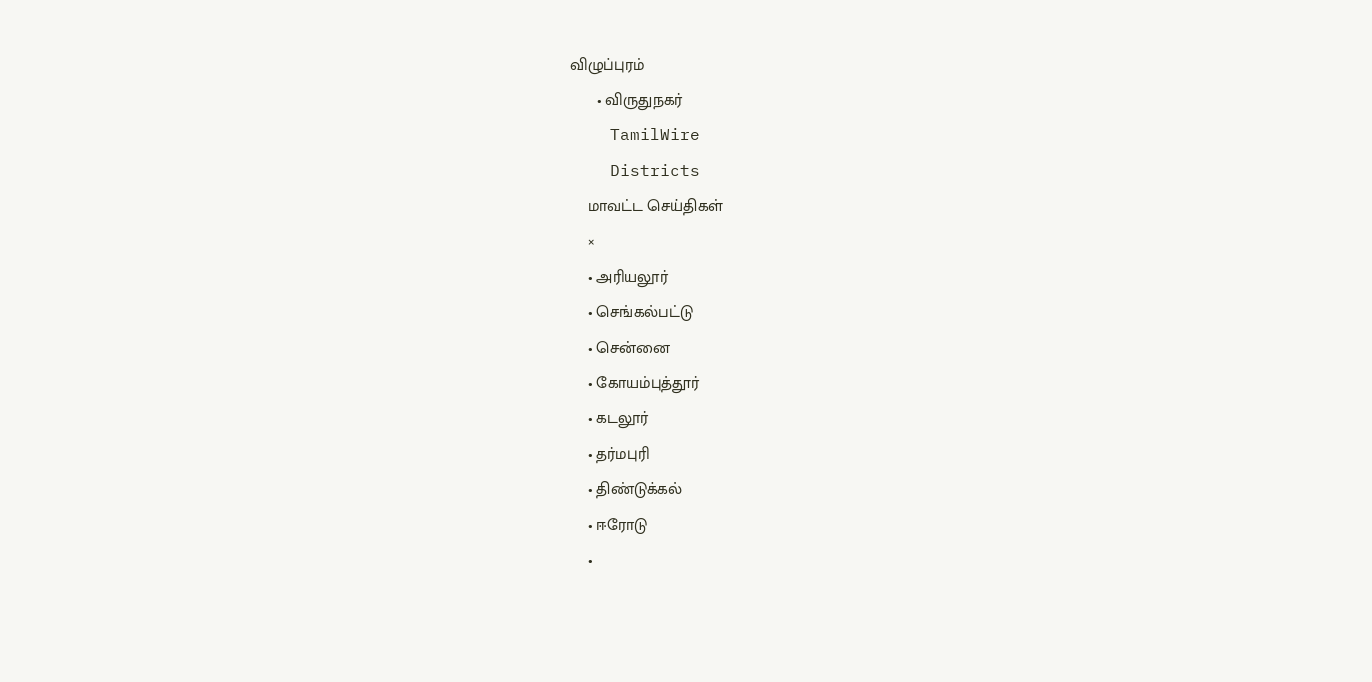விழுப்புரம்
      • விருதுநகர்
    TamilWire
    Districts
    மாவட்ட செய்திகள்
    ×
    • அரியலூர்
    • செங்கல்பட்டு
    • சென்னை
    • கோயம்புத்தூர்
    • கடலூர்
    • தர்மபுரி
    • திண்டுக்கல்
    • ஈரோடு
    •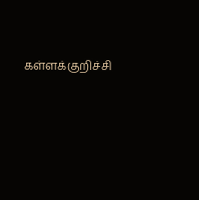கள்ளக்குறிச்சி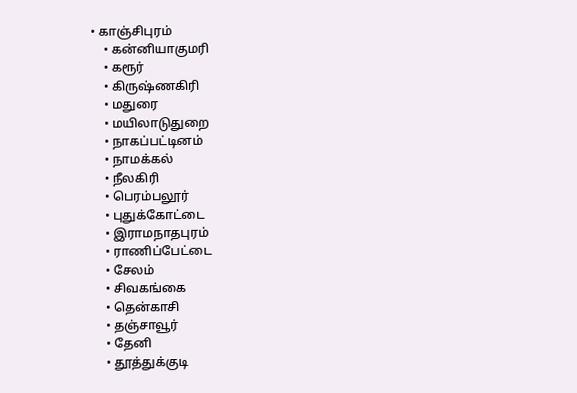• காஞ்சிபுரம்
    • கன்னியாகுமரி
    • கரூர்
    • கிருஷ்ணகிரி
    • மதுரை
    • மயிலாடுதுறை
    • நாகப்பட்டினம்
    • நாமக்கல்
    • நீலகிரி
    • பெரம்பலூர்
    • புதுக்கோட்டை
    • இராமநாதபுரம்
    • ராணிப்பேட்டை
    • சேலம்
    • சிவகங்கை
    • தென்காசி
    • தஞ்சாவூர்
    • தேனி
    • தூத்துக்குடி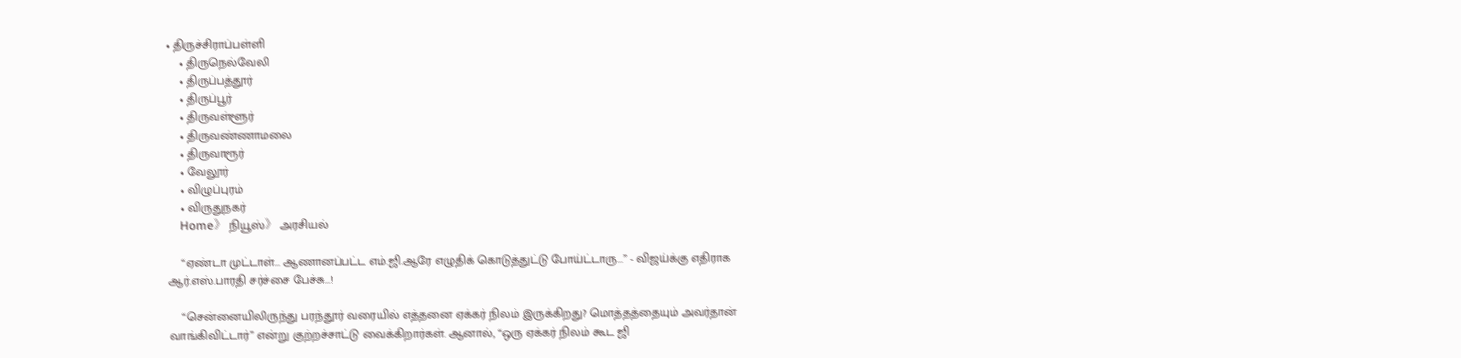• திருச்சிராப்பள்ளி
    • திருநெல்வேலி
    • திருப்பத்தூர்
    • திருப்பூர்
    • திருவள்ளூர்
    • திருவண்ணாமலை
    • திருவாரூர்
    • வேலூர்
    • விழுப்புரம்
    • விருதுநகர்
    Home》 நியூஸ்》 அரசியல்

    “ஏண்டா முட்டாள்... ஆணானப்பட்ட எம்.ஜி.ஆரே எழுதிக் கொடுத்துட்டு போய்ட்டாரு...” - விஜய்க்கு எதிராக ஆர்.எஸ்.பாரதி சர்ச்சை பேச்சு...!

    “சென்னையிலிருந்து பரந்தூர் வரையில் எத்தனை ஏக்கர் நிலம் இருக்கிறது? மொத்தத்தையும் அவர்தான் வாங்கிவிட்டார்” என்று குற்றச்சாட்டு வைக்கிறார்கள். ஆனால், “ஒரு ஏக்கர் நிலம் கூட ஜி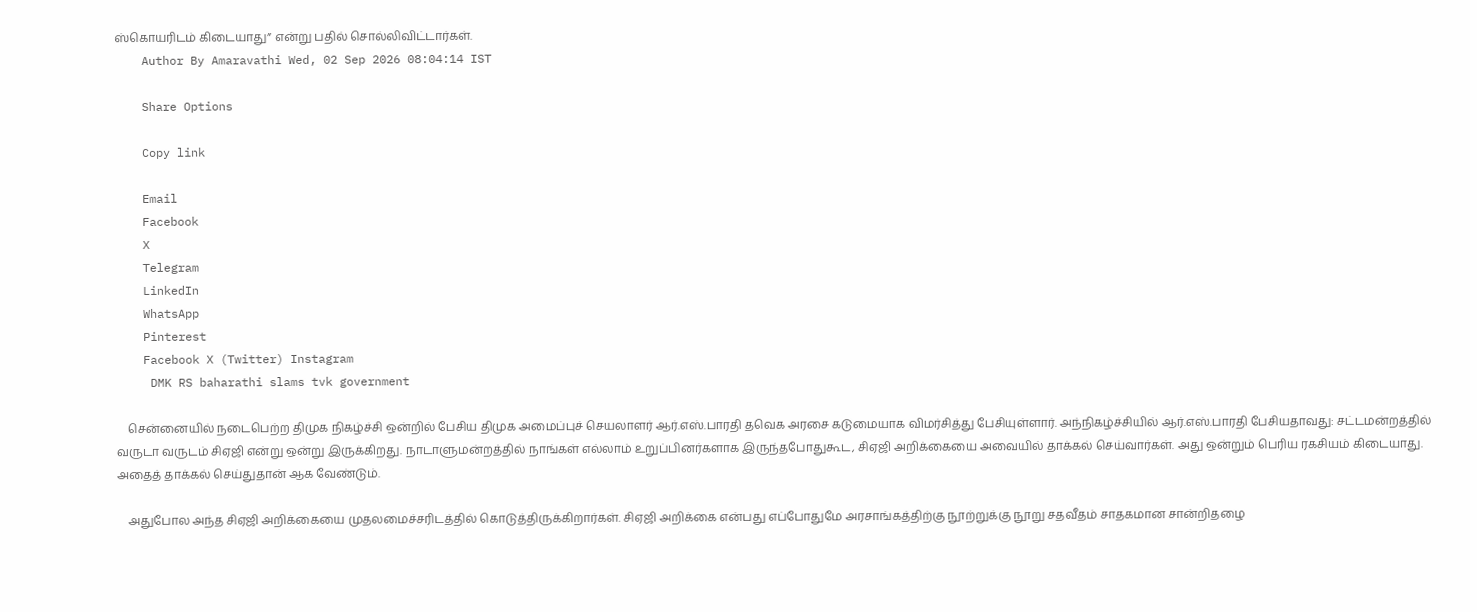ஸ்கொயரிடம் கிடையாது” என்று பதில் சொல்லிவிட்டார்கள்.
    Author By Amaravathi Wed, 02 Sep 2026 08:04:14 IST

    Share Options

    Copy link

    Email
    Facebook
    X
    Telegram
    LinkedIn
    WhatsApp
    Pinterest
    Facebook X (Twitter) Instagram
     DMK RS baharathi slams tvk government

    சென்னையில் நடைபெற்ற திமுக நிகழ்ச்சி ஒன்றில் பேசிய திமுக அமைப்புச் செயலாளர் ஆர்.எஸ்.பாரதி தவெக அரசை கடுமையாக விமர்சித்து பேசியுள்ளார். அந்நிகழ்ச்சியில் ஆர்.எஸ்.பாரதி பேசியதாவது: சட்டமன்றத்தில் வருடா வருடம் சிஏஜி என்று ஒன்று இருக்கிறது. நாடாளுமன்றத்தில் நாங்கள் எல்லாம் உறுப்பினர்களாக இருந்தபோதுகூட, சிஏஜி அறிக்கையை அவையில் தாக்கல் செய்வார்கள். அது ஒன்றும் பெரிய ரகசியம் கிடையாது. அதைத் தாக்கல் செய்துதான் ஆக வேண்டும்.

    அதுபோல அந்த சிஏஜி அறிக்கையை முதலமைச்சரிடத்தில் கொடுத்திருக்கிறார்கள். சிஏஜி அறிக்கை என்பது எப்போதுமே அரசாங்கத்திற்கு நூற்றுக்கு நூறு சதவீதம் சாதகமான சான்றிதழை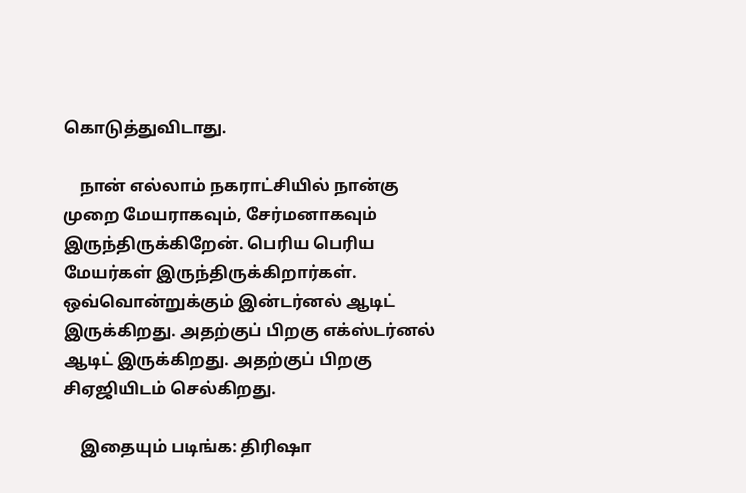கொடுத்துவிடாது.

    நான் எல்லாம் நகராட்சியில் நான்கு முறை மேயராகவும், சேர்மனாகவும் இருந்திருக்கிறேன். பெரிய பெரிய மேயர்கள் இருந்திருக்கிறார்கள். ஒவ்வொன்றுக்கும் இன்டர்னல் ஆடிட் இருக்கிறது. அதற்குப் பிறகு எக்ஸ்டர்னல் ஆடிட் இருக்கிறது. அதற்குப் பிறகு சிஏஜியிடம் செல்கிறது.

    இதையும் படிங்க: திரிஷா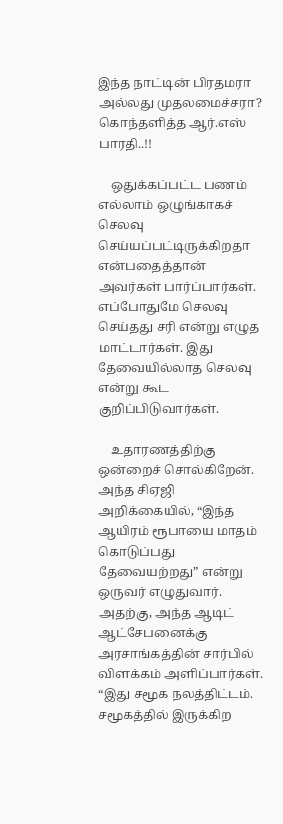இந்த நாட்டின் பிரதமரா அல்லது முதலமைச்சரா? கொந்தளித்த ஆர்.எஸ் பாரதி..!!

    ஒதுக்கப்பட்ட பணம் எல்லாம் ஒழுங்காகச் செலவு செய்யப்பட்டிருக்கிறதா என்பதைத்தான் அவர்கள் பார்ப்பார்கள். எப்போதுமே செலவு செய்தது சரி என்று எழுத மாட்டார்கள். இது தேவையில்லாத செலவு என்று கூட குறிப்பிடுவார்கள்.

    உதாரணத்திற்கு ஒன்றைச் சொல்கிறேன். அந்த சிஏஜி அறிக்கையில், “இந்த ஆயிரம் ரூபாயை மாதம் கொடுப்பது தேவையற்றது” என்று ஒருவர் எழுதுவார். அதற்கு, அந்த ஆடிட் ஆட்சேபனைக்கு அரசாங்கத்தின் சார்பில் விளக்கம் அளிப்பார்கள். “இது சமூக நலத்திட்டம். சமூகத்தில் இருக்கிற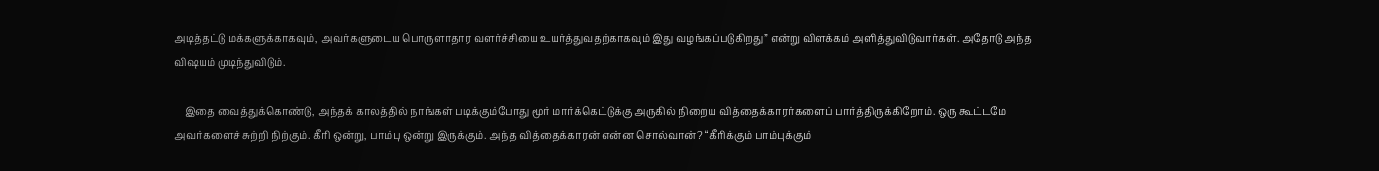அடித்தட்டு மக்களுக்காகவும், அவர்களுடைய பொருளாதார வளர்ச்சியை உயர்த்துவதற்காகவும் இது வழங்கப்படுகிறது” என்று விளக்கம் அளித்துவிடுவார்கள். அதோடு அந்த விஷயம் முடிந்துவிடும்.

    இதை வைத்துக்கொண்டு, அந்தக் காலத்தில் நாங்கள் படிக்கும்போது மூர் மார்க்கெட்டுக்கு அருகில் நிறைய வித்தைக்காரர்களைப் பார்த்திருக்கிறோம். ஒரு கூட்டமே அவர்களைச் சுற்றி நிற்கும். கீரி ஒன்று, பாம்பு ஒன்று இருக்கும். அந்த வித்தைக்காரன் என்ன சொல்வான்? “கீரிக்கும் பாம்புக்கும்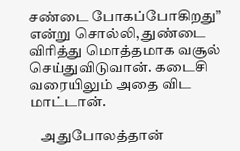சண்டை போகப்போகிறது” என்று சொல்லி, துண்டை விரித்து மொத்தமாக வசூல் செய்துவிடுவான். கடைசி வரையிலும் அதை விட மாட்டான்.

    அதுபோலத்தான்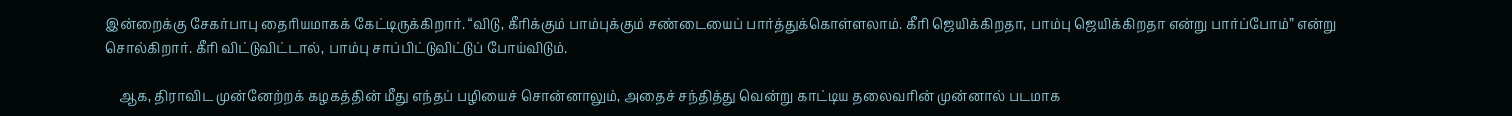இன்றைக்கு சேகர்பாபு தைரியமாகக் கேட்டிருக்கிறார். “விடு, கீரிக்கும் பாம்புக்கும் சண்டையைப் பார்த்துக்கொள்ளலாம். கீரி ஜெயிக்கிறதா, பாம்பு ஜெயிக்கிறதா என்று பார்ப்போம்” என்று சொல்கிறார். கீரி விட்டுவிட்டால், பாம்பு சாப்பிட்டுவிட்டுப் போய்விடும்.

    ஆக, திராவிட முன்னேற்றக் கழகத்தின் மீது எந்தப் பழியைச் சொன்னாலும், அதைச் சந்தித்து வென்று காட்டிய தலைவரின் முன்னால் படமாக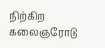நிற்கிற கலைஞரோடு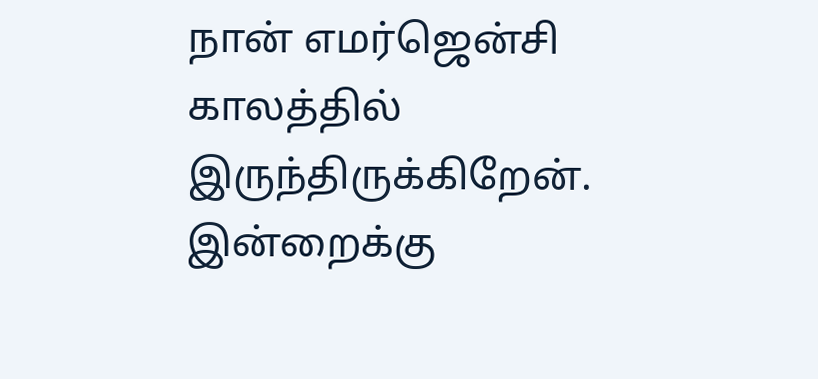நான் எமர்ஜென்சி காலத்தில் இருந்திருக்கிறேன். இன்றைக்கு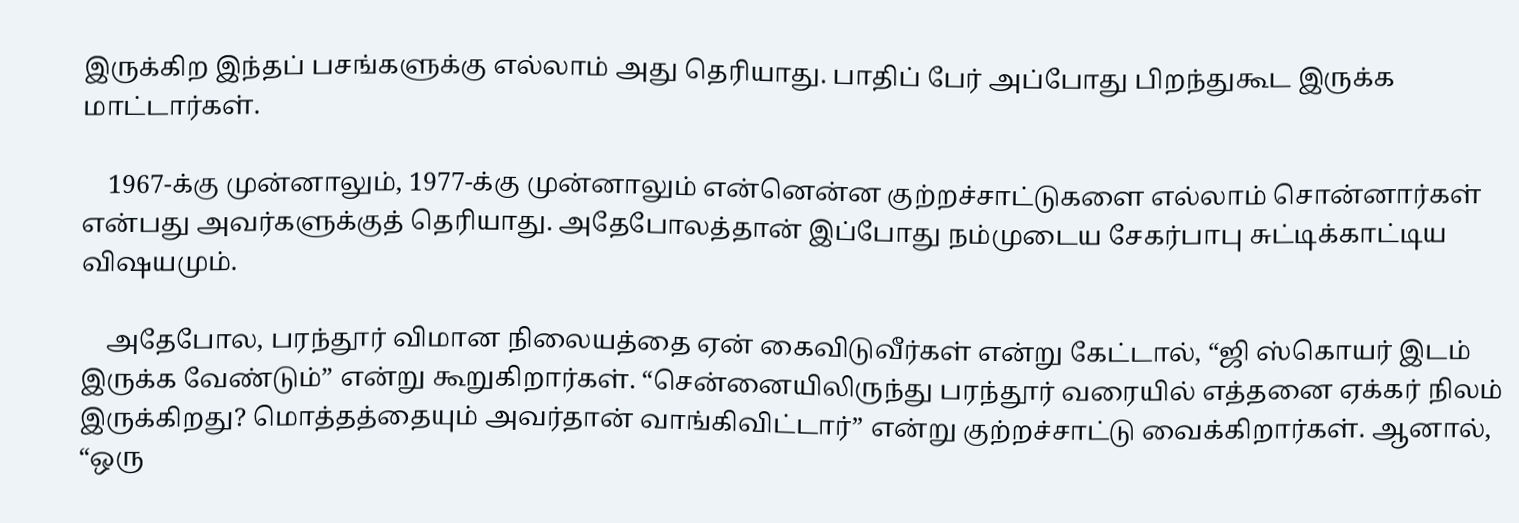இருக்கிற இந்தப் பசங்களுக்கு எல்லாம் அது தெரியாது. பாதிப் பேர் அப்போது பிறந்துகூட இருக்க மாட்டார்கள்.

    1967-க்கு முன்னாலும், 1977-க்கு முன்னாலும் என்னென்ன குற்றச்சாட்டுகளை எல்லாம் சொன்னார்கள் என்பது அவர்களுக்குத் தெரியாது. அதேபோலத்தான் இப்போது நம்முடைய சேகர்பாபு சுட்டிக்காட்டிய விஷயமும்.

    அதேபோல, பரந்தூர் விமான நிலையத்தை ஏன் கைவிடுவீர்கள் என்று கேட்டால், “ஜி ஸ்கொயர் இடம் இருக்க வேண்டும்” என்று கூறுகிறார்கள். “சென்னையிலிருந்து பரந்தூர் வரையில் எத்தனை ஏக்கர் நிலம் இருக்கிறது? மொத்தத்தையும் அவர்தான் வாங்கிவிட்டார்” என்று குற்றச்சாட்டு வைக்கிறார்கள். ஆனால், “ஒரு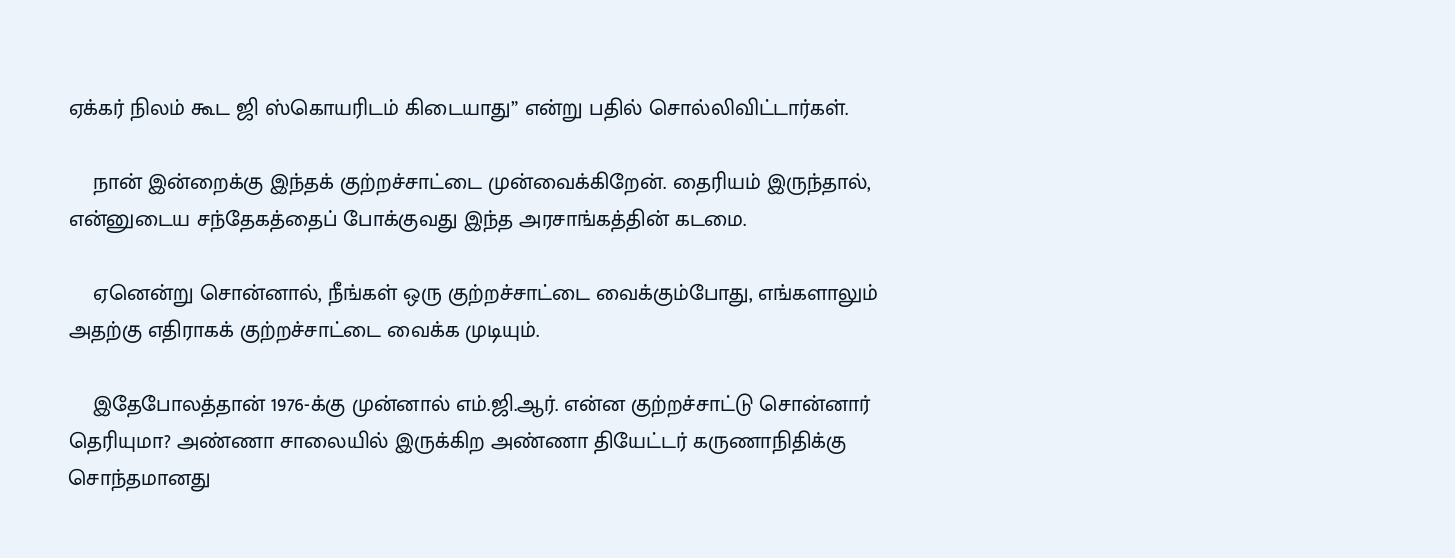ஏக்கர் நிலம் கூட ஜி ஸ்கொயரிடம் கிடையாது” என்று பதில் சொல்லிவிட்டார்கள்.

    நான் இன்றைக்கு இந்தக் குற்றச்சாட்டை முன்வைக்கிறேன். தைரியம் இருந்தால், என்னுடைய சந்தேகத்தைப் போக்குவது இந்த அரசாங்கத்தின் கடமை.

    ஏனென்று சொன்னால், நீங்கள் ஒரு குற்றச்சாட்டை வைக்கும்போது, எங்களாலும் அதற்கு எதிராகக் குற்றச்சாட்டை வைக்க முடியும்.

    இதேபோலத்தான் 1976-க்கு முன்னால் எம்.ஜி.ஆர். என்ன குற்றச்சாட்டு சொன்னார் தெரியுமா? அண்ணா சாலையில் இருக்கிற அண்ணா தியேட்டர் கருணாநிதிக்கு சொந்தமானது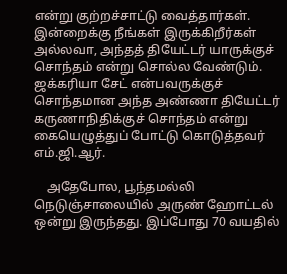என்று குற்றச்சாட்டு வைத்தார்கள். இன்றைக்கு நீங்கள் இருக்கிறீர்கள் அல்லவா, அந்தத் தியேட்டர் யாருக்குச் சொந்தம் என்று சொல்ல வேண்டும். ஜக்கரியா சேட் என்பவருக்குச் சொந்தமான அந்த அண்ணா தியேட்டர் கருணாநிதிக்குச் சொந்தம் என்று கையெழுத்துப் போட்டு கொடுத்தவர் எம்.ஜி.ஆர்.

    அதேபோல, பூந்தமல்லி நெடுஞ்சாலையில் அருண் ஹோட்டல் ஒன்று இருந்தது. இப்போது 70 வயதில்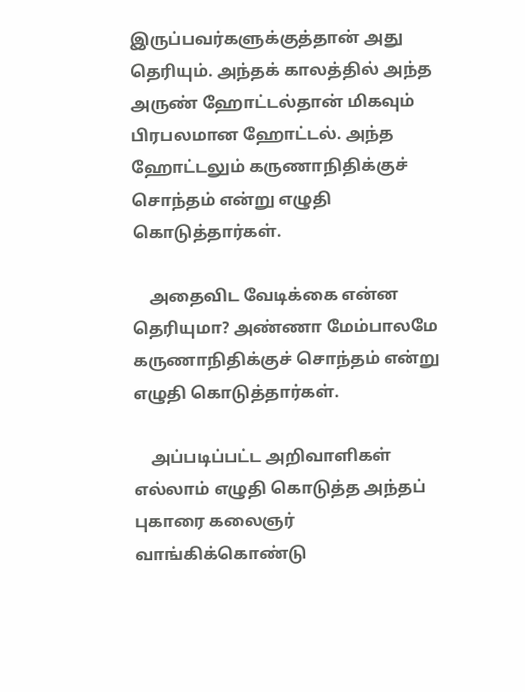இருப்பவர்களுக்குத்தான் அது தெரியும். அந்தக் காலத்தில் அந்த அருண் ஹோட்டல்தான் மிகவும் பிரபலமான ஹோட்டல். அந்த ஹோட்டலும் கருணாநிதிக்குச் சொந்தம் என்று எழுதி கொடுத்தார்கள்.

    அதைவிட வேடிக்கை என்ன தெரியுமா? அண்ணா மேம்பாலமே கருணாநிதிக்குச் சொந்தம் என்று எழுதி கொடுத்தார்கள்.

    அப்படிப்பட்ட அறிவாளிகள் எல்லாம் எழுதி கொடுத்த அந்தப் புகாரை கலைஞர் வாங்கிக்கொண்டு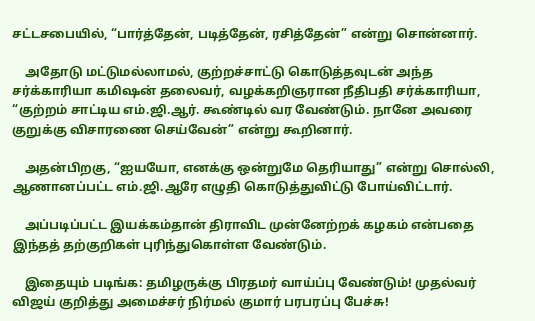சட்டசபையில், “பார்த்தேன், படித்தேன், ரசித்தேன்” என்று சொன்னார்.

    அதோடு மட்டுமல்லாமல், குற்றச்சாட்டு கொடுத்தவுடன் அந்த சர்க்காரியா கமிஷன் தலைவர், வழக்கறிஞரான நீதிபதி சர்க்காரியா, “குற்றம் சாட்டிய எம்.ஜி.ஆர். கூண்டில் வர வேண்டும். நானே அவரை குறுக்கு விசாரணை செய்வேன்” என்று கூறினார்.

    அதன்பிறகு, “ஐயயோ, எனக்கு ஒன்றுமே தெரியாது” என்று சொல்லி, ஆணானப்பட்ட எம்.ஜி.ஆரே எழுதி கொடுத்துவிட்டு போய்விட்டார்.

    அப்படிப்பட்ட இயக்கம்தான் திராவிட முன்னேற்றக் கழகம் என்பதை இந்தத் தற்குறிகள் புரிந்துகொள்ள வேண்டும்.

    இதையும் படிங்க: தமிழருக்கு பிரதமர் வாய்ப்பு வேண்டும்! முதல்வர் விஜய் குறித்து அமைச்சர் நிர்மல் குமார் பரபரப்பு பேச்சு!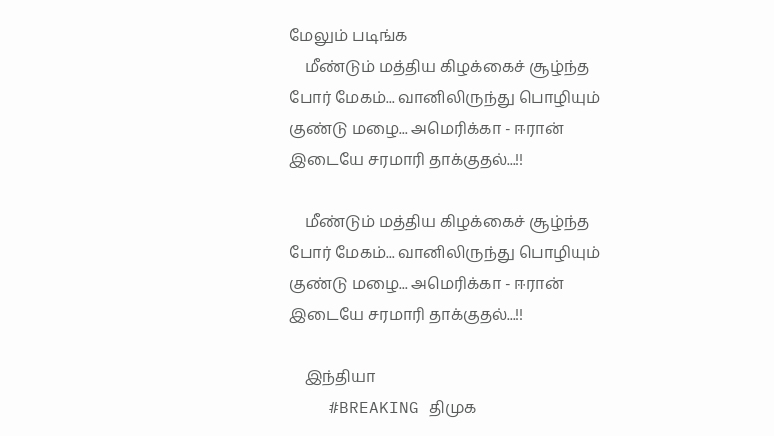மேலும் படிங்க
    மீண்டும் மத்திய கிழக்கைச் சூழ்ந்த போர் மேகம்... வானிலிருந்து பொழியும் குண்டு மழை... அமெரிக்கா - ஈரான் இடையே சரமாரி தாக்குதல்...!!

    மீண்டும் மத்திய கிழக்கைச் சூழ்ந்த போர் மேகம்... வானிலிருந்து பொழியும் குண்டு மழை... அமெரிக்கா - ஈரான் இடையே சரமாரி தாக்குதல்...!!

    இந்தியா
    #BREAKING திமுக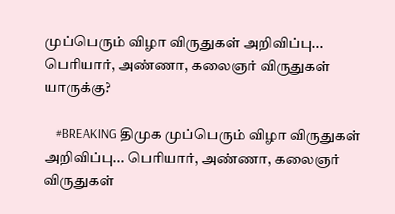முப்பெரும் விழா விருதுகள் அறிவிப்பு... பெரியார், அண்ணா, கலைஞர் விருதுகள் யாருக்கு?

    #BREAKING திமுக முப்பெரும் விழா விருதுகள் அறிவிப்பு... பெரியார், அண்ணா, கலைஞர் விருதுகள்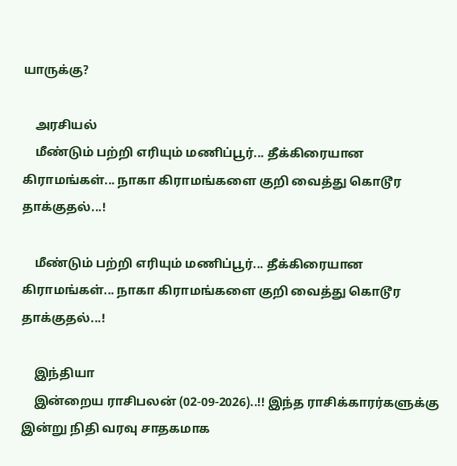யாருக்கு?

    அரசியல்
    மீண்டும் பற்றி எரியும் மணிப்பூர்... தீக்கிரையான கிராமங்கள்... நாகா கிராமங்களை குறி வைத்து கொடூர தாக்குதல்...!

    மீண்டும் பற்றி எரியும் மணிப்பூர்... தீக்கிரையான கிராமங்கள்... நாகா கிராமங்களை குறி வைத்து கொடூர தாக்குதல்...!

    இந்தியா
    இன்றைய ராசிபலன் (02-09-2026)..!! இந்த ராசிக்காரர்களுக்கு இன்று நிதி வரவு சாதகமாக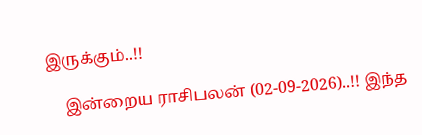இருக்கும்..!!

    இன்றைய ராசிபலன் (02-09-2026)..!! இந்த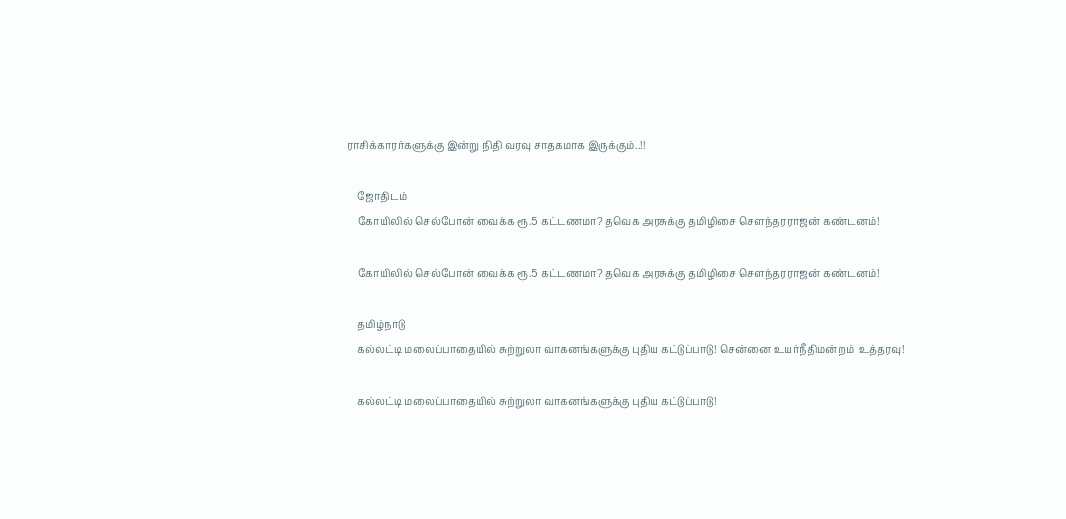ராசிக்காரர்களுக்கு இன்று நிதி வரவு சாதகமாக இருக்கும்..!!

    ஜோதிடம்
    கோயிலில் செல்போன் வைக்க ரூ.5 கட்டணமா? தவெக அரசுக்கு தமிழிசை சௌந்தரராஜன் கண்டனம்!

    கோயிலில் செல்போன் வைக்க ரூ.5 கட்டணமா? தவெக அரசுக்கு தமிழிசை சௌந்தரராஜன் கண்டனம்!

    தமிழ்நாடு
    கல்லட்டி மலைப்பாதையில் சுற்றுலா வாகனங்களுக்கு புதிய கட்டுப்பாடு! சென்னை உயர்நீதிமன்றம்  உத்தரவு!

    கல்லட்டி மலைப்பாதையில் சுற்றுலா வாகனங்களுக்கு புதிய கட்டுப்பாடு!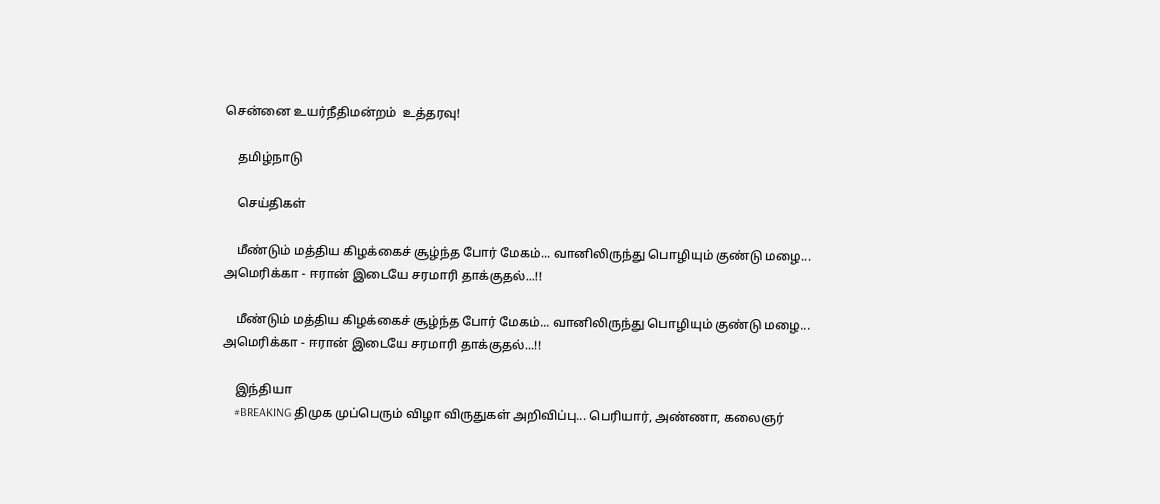சென்னை உயர்நீதிமன்றம்  உத்தரவு!

    தமிழ்நாடு

    செய்திகள்

    மீண்டும் மத்திய கிழக்கைச் சூழ்ந்த போர் மேகம்... வானிலிருந்து பொழியும் குண்டு மழை... அமெரிக்கா - ஈரான் இடையே சரமாரி தாக்குதல்...!!

    மீண்டும் மத்திய கிழக்கைச் சூழ்ந்த போர் மேகம்... வானிலிருந்து பொழியும் குண்டு மழை... அமெரிக்கா - ஈரான் இடையே சரமாரி தாக்குதல்...!!

    இந்தியா
    #BREAKING திமுக முப்பெரும் விழா விருதுகள் அறிவிப்பு... பெரியார், அண்ணா, கலைஞர்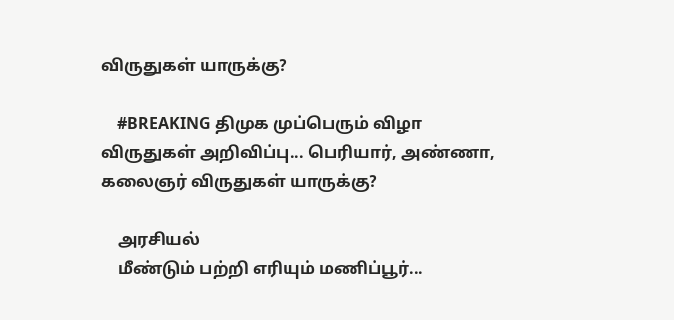விருதுகள் யாருக்கு?

    #BREAKING திமுக முப்பெரும் விழா விருதுகள் அறிவிப்பு... பெரியார், அண்ணா, கலைஞர் விருதுகள் யாருக்கு?

    அரசியல்
    மீண்டும் பற்றி எரியும் மணிப்பூர்...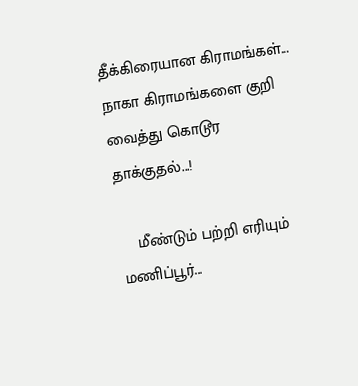தீக்கிரையான கிராமங்கள்... நாகா கிராமங்களை குறி வைத்து கொடூர தாக்குதல்...!

    மீண்டும் பற்றி எரியும் மணிப்பூர்...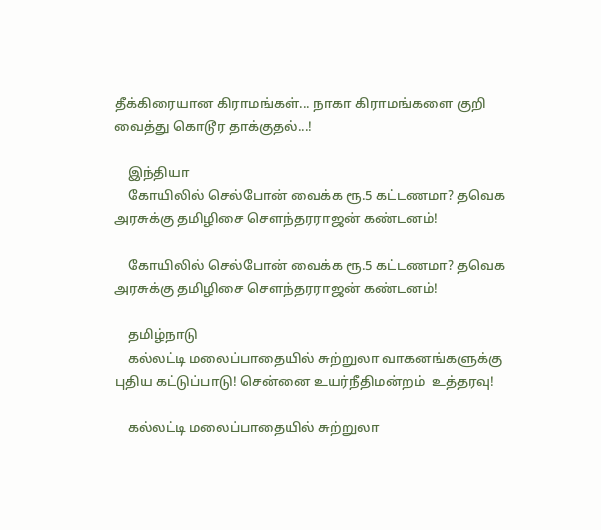தீக்கிரையான கிராமங்கள்... நாகா கிராமங்களை குறி வைத்து கொடூர தாக்குதல்...!

    இந்தியா
    கோயிலில் செல்போன் வைக்க ரூ.5 கட்டணமா? தவெக அரசுக்கு தமிழிசை சௌந்தரராஜன் கண்டனம்!

    கோயிலில் செல்போன் வைக்க ரூ.5 கட்டணமா? தவெக அரசுக்கு தமிழிசை சௌந்தரராஜன் கண்டனம்!

    தமிழ்நாடு
    கல்லட்டி மலைப்பாதையில் சுற்றுலா வாகனங்களுக்கு புதிய கட்டுப்பாடு! சென்னை உயர்நீதிமன்றம்  உத்தரவு!

    கல்லட்டி மலைப்பாதையில் சுற்றுலா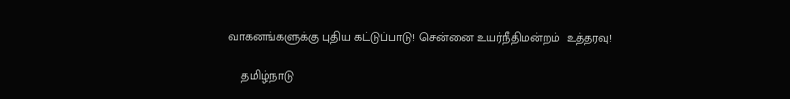வாகனங்களுக்கு புதிய கட்டுப்பாடு! சென்னை உயர்நீதிமன்றம்  உத்தரவு!

    தமிழ்நாடு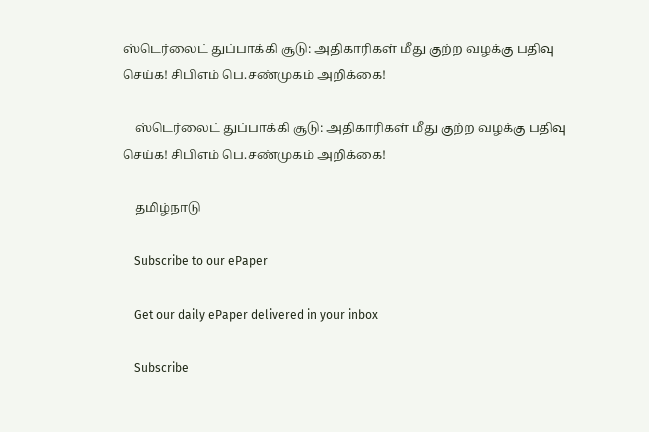ஸ்டெர்லைட் துப்பாக்கி சூடு: அதிகாரிகள் மீது குற்ற வழக்கு பதிவு செய்க! சிபிஎம் பெ.சண்முகம் அறிக்கை!

    ஸ்டெர்லைட் துப்பாக்கி சூடு: அதிகாரிகள் மீது குற்ற வழக்கு பதிவு செய்க! சிபிஎம் பெ.சண்முகம் அறிக்கை!

    தமிழ்நாடு

    Subscribe to our ePaper

    Get our daily ePaper delivered in your inbox

    Subscribe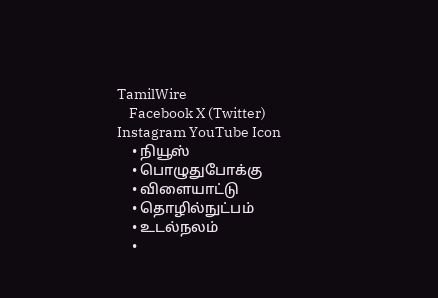TamilWire
    Facebook X (Twitter) Instagram YouTube Icon
    • நியூஸ்
    • பொழுதுபோக்கு
    • விளையாட்டு
    • தொழில்நுட்பம்
    • உடல்நலம்
    •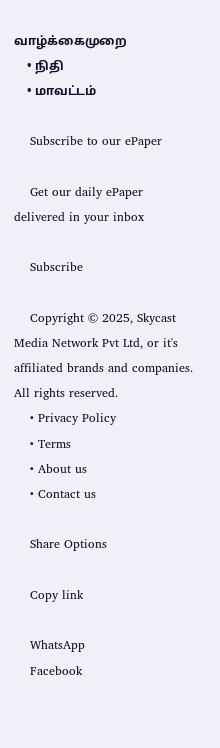வாழ்க்கைமுறை
    • நிதி
    • மாவட்டம்

    Subscribe to our ePaper

    Get our daily ePaper delivered in your inbox

    Subscribe

    Copyright © 2025, Skycast Media Network Pvt Ltd, or it's affiliated brands and companies. All rights reserved.
    • Privacy Policy
    • Terms
    • About us
    • Contact us

    Share Options

    Copy link

    WhatsApp
    Facebook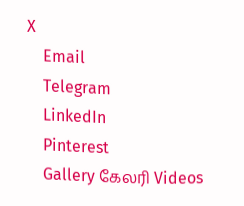X
    Email
    Telegram
    LinkedIn
    Pinterest
    Gallery கேலரி Videos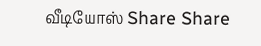வீடியோஸ் Share Share